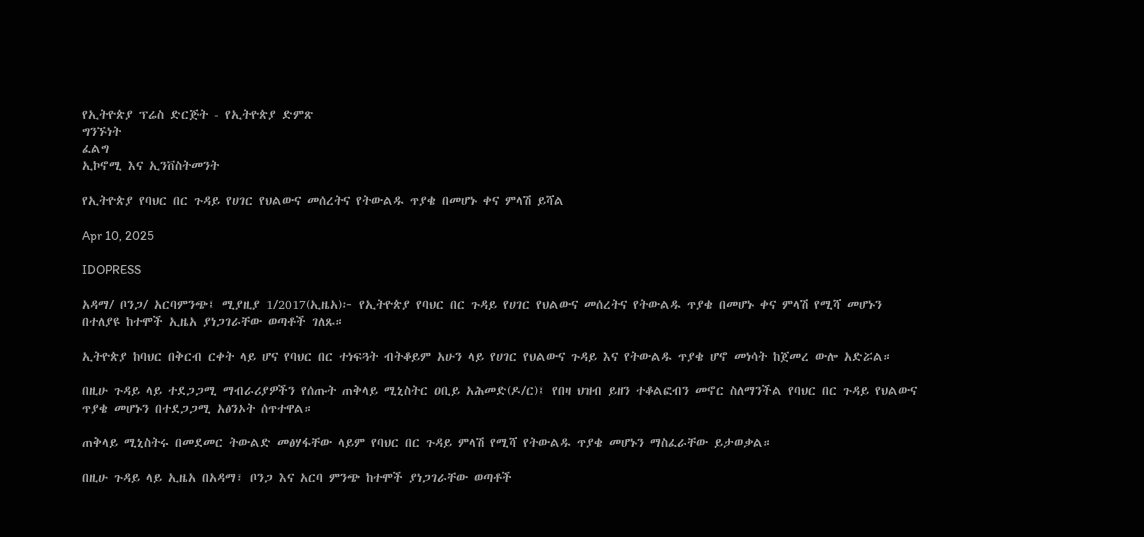የኢትዮጵያ ፕሬስ ድርጅት - የኢትዮጵያ ድምጽ
ግንኙነት
ፈልግ
ኢኮኖሚ እና ኢንቨስትመንት

የኢትዮጵያ የባህር በር ጉዳይ የሀገር የህልውና መሰረትና የትውልዱ ጥያቄ በመሆኑ ቀና ምላሽ ይሻል

Apr 10, 2025

IDOPRESS

አዳማ/ ቦንጋ/ አርባምንጭ፤ ሚያዚያ 1/2017(ኢዜአ)፦ የኢትዮጵያ የባህር በር ጉዳይ የሀገር የህልውና መሰረትና የትውልዱ ጥያቄ በመሆኑ ቀና ምላሽ የሚሻ መሆኑን በተለያዩ ከተሞች ኢዜአ ያነጋገራቸው ወጣቶች ገለጹ።

ኢትዮጵያ ከባህር በቅርብ ርቀት ላይ ሆና የባህር በር ተነፍጓት ብትቆይም አሁን ላይ የሀገር የህልውና ጉዳይ እና የትውልዱ ጥያቄ ሆኖ መነሳት ከጀመረ ውሎ አድሯል።

በዚሁ ጉዳይ ላይ ተደጋጋሚ ማብራሪያዎችን የሰጡት ጠቅላይ ሚኒስትር ዐቢይ አሕመድ(ዶ/ር)፤ የበዛ ህዝብ ይዘን ተቆልፎብን መኖር ስለማንችል የባህር በር ጉዳይ የህልውና ጥያቄ መሆኑን በተደጋጋሚ አፅንኦት ሰጥተዋል።

ጠቅላይ ሚኒስትሩ በመደመር ትውልድ መፅሃፋቸው ላይም የባህር በር ጉዳይ ምላሽ የሚሻ የትውልዱ ጥያቄ መሆኑን ማስፈራቸው ይታወቃል።

በዚሁ ጉዳይ ላይ ኢዜአ በአዳማ፣ ቦንጋ እና አርባ ምንጭ ከተሞች ያነጋገራቸው ወጣቶች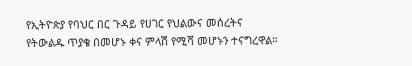የኢትዮጵያ የባህር በር ጉዳይ የሀገር የህልውና መሰረትና የትውልዱ ጥያቄ በመሆኑ ቀና ምላሽ የሚሻ መሆኑን ተናግረዋል።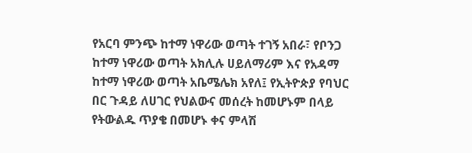የአርባ ምንጭ ከተማ ነዋሪው ወጣት ተገኝ አበራ፣ የቦንጋ ከተማ ነዋሪው ወጣት አክሊሉ ሀይለማሪም እና የአዳማ ከተማ ነዋሪው ወጣት አቤሜሌክ አየለ፤ የኢትዮጵያ የባህር በር ጉዳይ ለሀገር የህልውና መሰረት ከመሆኑም በላይ የትውልዱ ጥያቄ በመሆኑ ቀና ምላሽ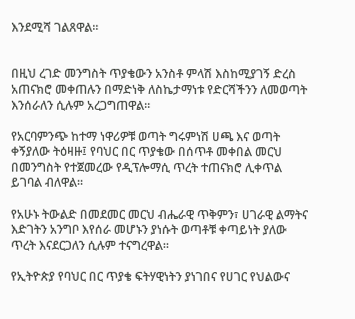እንደሚሻ ገልጸዋል።


በዚህ ረገድ መንግስት ጥያቄውን አንስቶ ምላሽ እስከሚያገኝ ድረስ አጠናክሮ መቀጠሉን በማድነቅ ለስኬታማነቱ የድርሻችንን ለመወጣት እንሰራለን ሲሉም አረጋግጠዋል።

የአርባምንጭ ከተማ ነዋሪዎቹ ወጣት ግሩምነሽ ሀጫ እና ወጣት ቀኝያለው ትዕዛዙ፤ የባህር በር ጥያቄው በሰጥቶ መቀበል መርህ በመንግስት የተጀመረው የዲፕሎማሲ ጥረት ተጠናክሮ ሊቀጥል ይገባል ብለዋል።

የአሁኑ ትውልድ በመደመር መርህ ብሔራዊ ጥቅምን፣ ሀገራዊ ልማትና እድገትን አንግቦ እየሰራ መሆኑን ያነሱት ወጣቶቹ ቀጣይነት ያለው ጥረት እናደርጋለን ሲሉም ተናግረዋል።

የኢትዮጵያ የባህር በር ጥያቄ ፍትሃዊነትን ያነገበና የሀገር የህልውና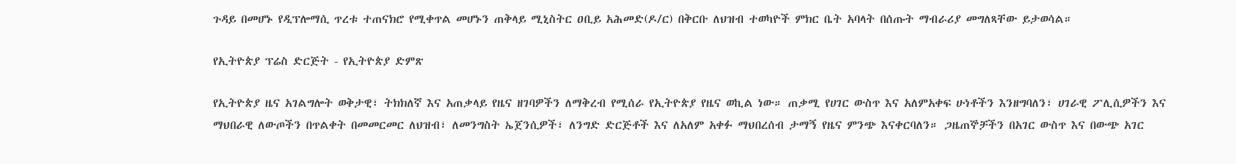ጉዳይ በመሆኑ የዲፕሎማሲ ጥረቱ ተጠናክሮ የሚቀጥል መሆኑን ጠቅላይ ሚኒስትር ዐቢይ አሕመድ(ዶ/ር) በቅርቡ ለህዝብ ተወካዮች ምክር ቤት አባላት በሰጡት ማብራሪያ መግለጻቸው ይታወሳል።

የኢትዮጵያ ፕሬስ ድርጅት - የኢትዮጵያ ድምጽ

የኢትዮጵያ ዜና አገልግሎት ወቅታዊ፣ ትክክለኛ እና አጠቃላይ የዜና ዘገባዎችን ለማቅረብ የሚሰራ የኢትዮጵያ የዜና ወኪል ነው። ጠቃሚ የሀገር ውስጥ እና አለምአቀፍ ሁነቶችን እንዘግባለን፣ ሀገራዊ ፖሊሲዎችን እና ማህበራዊ ለውጦችን በጥልቀት በመመርመር ለህዝብ፣ ለመንግስት ኤጀንሲዎች፣ ለንግድ ድርጅቶች እና ለአለም አቀፉ ማህበረሰብ ታማኝ የዜና ምንጭ እናቀርባለን። ጋዜጠኞቻችን በአገር ውስጥ እና በውጭ አገር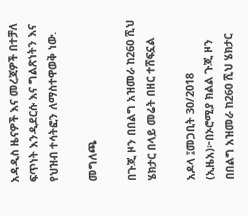አዳዲስ ዜናዎች እና መረጃዎች በተቻለ ፍጥነት እንዲደርሱ እና ግልጽነትን እና የህዝብ ተሳትፎን ለማስተዋወቅ ነው.

መግለጫ

በጉጂ ዞን በበልግ አዝመራ ከ260 ሺህ ሄክታር በላይ መሬት በዘር ተሸፍኗል

አዶላ ፤መጋቢት 30/2018 (ኢዜአ)፦በኦሮሚያ ክልል ጉጂ ዞን በበልግ አዝመራ ከ260 ሺህ ሄክታር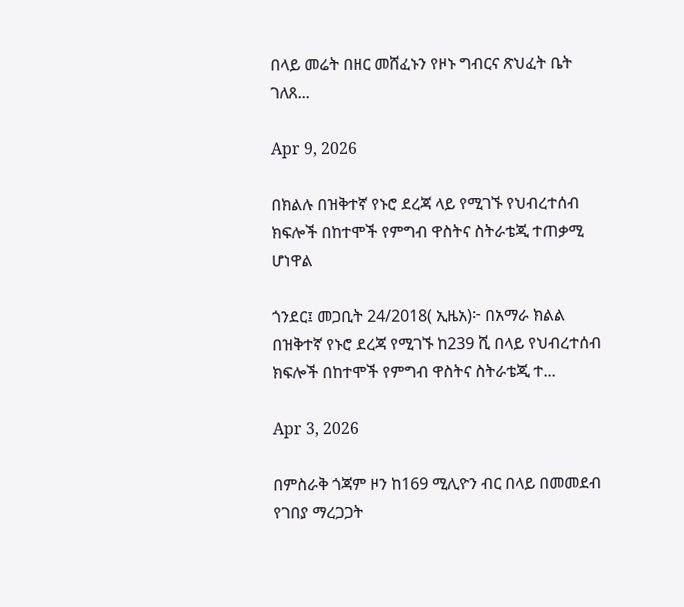በላይ መሬት በዘር መሸፈኑን የዞኑ ግብርና ጽህፈት ቤት ገለጸ...

Apr 9, 2026

በክልሉ በዝቅተኛ የኑሮ ደረጃ ላይ የሚገኙ የህብረተሰብ ክፍሎች በከተሞች የምግብ ዋስትና ስትራቴጂ ተጠቃሚ ሆነዋል

ጎንደር፤ መጋቢት 24/2018( ኢዜአ)፦ በአማራ ክልል በዝቅተኛ የኑሮ ደረጃ የሚገኙ ከ239 ሺ በላይ የህብረተሰብ ክፍሎች በከተሞች የምግብ ዋስትና ስትራቴጂ ተ...

Apr 3, 2026

በምስራቅ ጎጃም ዞን ከ169 ሚሊዮን ብር በላይ በመመደብ የገበያ ማረጋጋት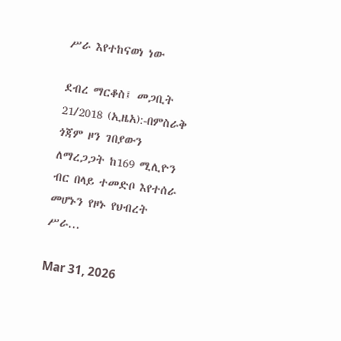ሥራ እየተከናወነ ነው

ደብረ ማርቆስ፤ መጋቢት 21/2018 (ኢዜአ):-በምስራቅ ጎጃም ዞን ገበያውን ለማረጋጋት ከ169 ሚሊዮን ብር በላይ ተመድቦ እየተሰራ መሆኑን የዞኑ የህብረት ሥራ...

Mar 31, 2026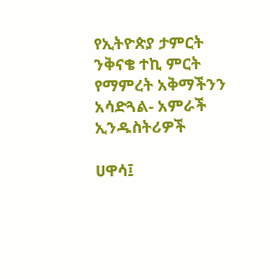የኢትዮጵያ ታምርት ንቅናቄ ተኪ ምርት የማምረት አቅማችንን አሳድጓል- አምራች ኢንዱስትሪዎች

ሀዋሳ፤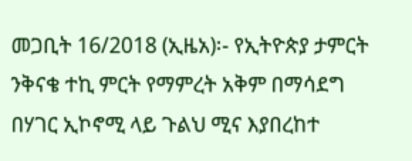መጋቢት 16/2018 (ኢዜአ)፡- የኢትዮጵያ ታምርት ንቅናቄ ተኪ ምርት የማምረት አቅም በማሳደግ በሃገር ኢኮኖሚ ላይ ጉልህ ሚና እያበረከተ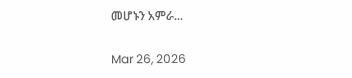መሆኑን አምራ...

Mar 26, 2026